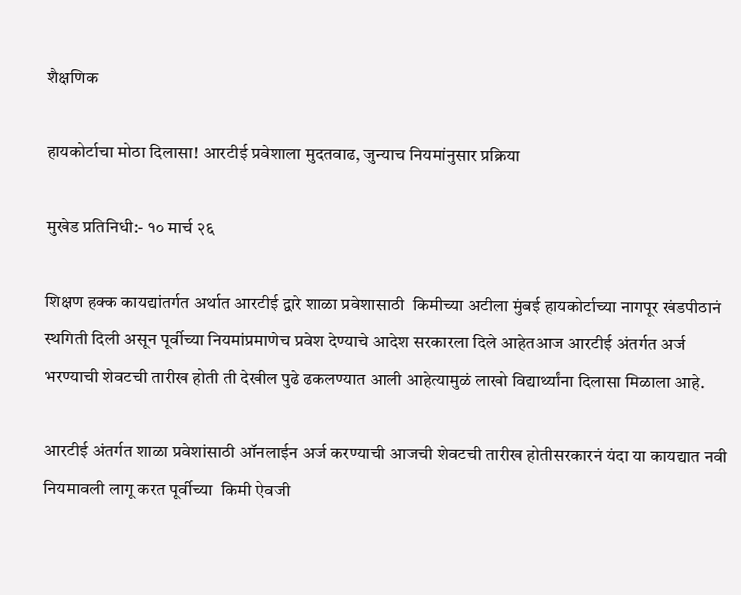शैक्षणिक

हायकोर्टाचा मोठा दिलासा! आरटीई प्रवेशाला मुदतवाढ, जुन्याच नियमांनुसार प्रक्रिया

मुखेड प्रतिनिधी:- १० मार्च २६

शिक्षण हक्क कायद्यांतर्गत अर्थात आरटीई द्वारे शाळा प्रवेशासाठी  किमीच्या अटीला मुंबई हायकोर्टाच्या नागपूर खंडपीठानं स्थगिती दिली असून पूर्वीच्या नियमांप्रमाणेच प्रवेश देण्याचे आदेश सरकारला दिले आहेतआज आरटीई अंतर्गत अर्ज भरण्याची शेवटची तारीख होती ती देखील पुढे ढकलण्यात आली आहेत्यामुळं लाखो विद्यार्थ्यांना दिलासा मिळाला आहे.

आरटीई अंतर्गत शाळा प्रवेशांसाठी ऑनलाईन अर्ज करण्याची आजची शेवटची तारीख होतीसरकारनं यंदा या कायद्यात नवी नियमावली लागू करत पूर्वीच्या  किमी ऐवजी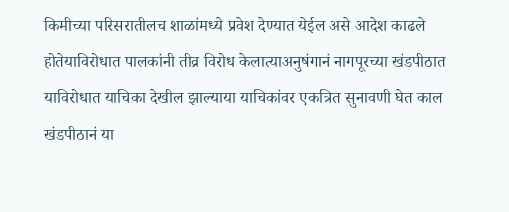किमीच्या परिसरातीलच शाळांमध्ये प्रवेश देण्यात येईल असे आदेश काढले होतेयाविरोधात पालकांनी तीव्र विरोध केलात्याअनुषंगानं नागपूरच्या खंडपीठात याविरोधात याचिका देखील झाल्याया याचिकांवर एकत्रित सुनावणी घेत काल खंडपीठानं या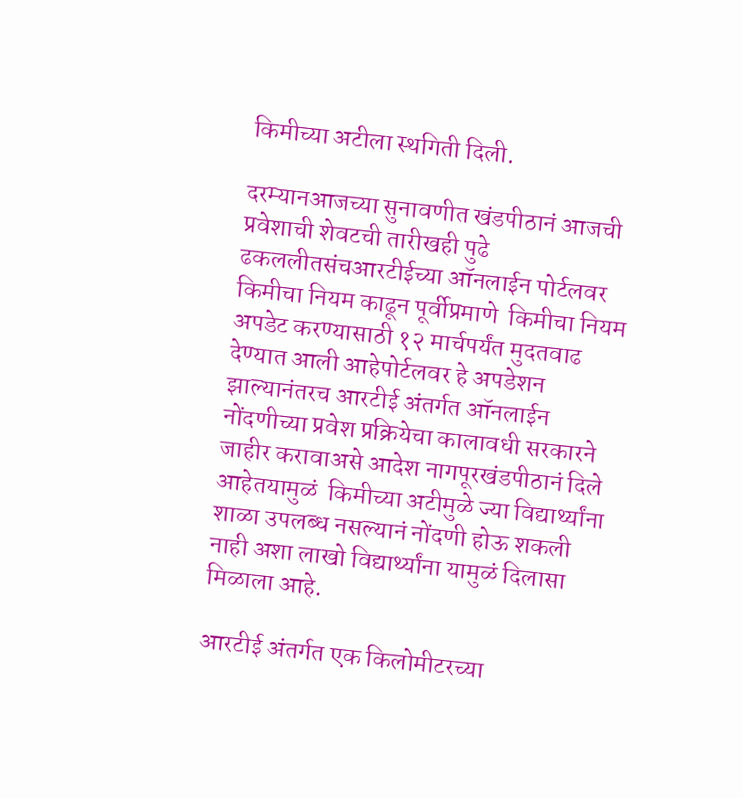किमीच्या अटीला स्थगिती दिली.

दरम्यानआजच्या सुनावणीत खंडपीठानं आजची प्रवेशाची शेवटची तारीखही पुढे ढकललीतसंचआरटीईच्या ऑनलाईन पोर्टलवर  किमीचा नियम काढून पूर्वीप्रमाणे  किमीचा नियम अपडेट करण्यासाठी १२ मार्चपर्यंत मुदतवाढ देण्यात आली आहेपोर्टलवर हे अपडेशन झाल्यानंतरच आरटीई अंतर्गत ऑनलाईन नोंदणीच्या प्रवेश प्रक्रियेचा कालावधी सरकारने जाहीर करावाअसे आदेश नागपूरखंडपीठानं दिले आहेतयामुळं  किमीच्या अटीमुळे ज्या विद्यार्थ्यांना शाळा उपलब्ध नसल्यानं नोंदणी होऊ शकली नाही अशा लाखो विद्यार्थ्यांना यामुळं दिलासा मिळाला आहे.

आरटीई अंतर्गत एक किलोमीटरच्या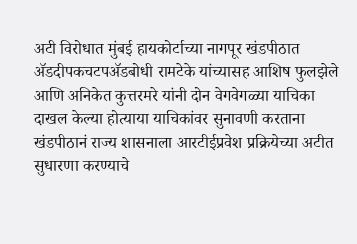अटी विरोधात मुंबई हायकोर्टाच्या नागपूर खंडपीठात ॲडदीपकचटपॲडबोधी रामटेके यांच्यासह आशिष फुलझेले आणि अनिकेत कुत्तरमरे यांनी दोन वेगवेगळ्या याचिका दाखल केल्या होत्याया याचिकांवर सुनावणी करताना खंडपीठानं राज्य शासनाला आरटीईप्रवेश प्रक्रियेच्या अटीत सुधारणा करण्याचे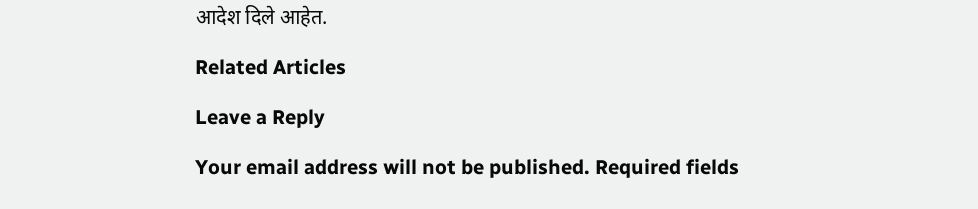आदेश दिले आहेत.

Related Articles

Leave a Reply

Your email address will not be published. Required fields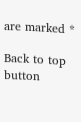are marked *

Back to top button